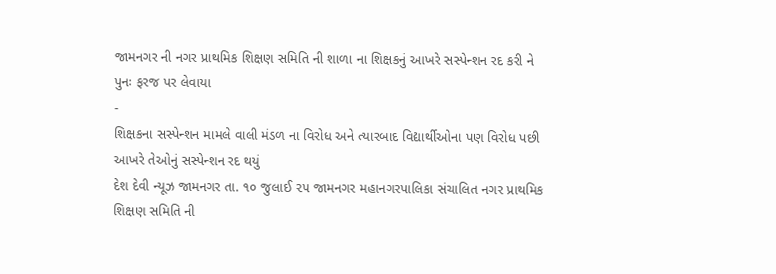જામનગર ની નગર પ્રાથમિક શિક્ષણ સમિતિ ની શાળા ના શિક્ષકનું આખરે સસ્પેન્શન રદ કરી ને પુનઃ ફરજ પર લેવાયા
-
શિક્ષકના સસ્પેન્શન મામલે વાલી મંડળ ના વિરોધ અને ત્યારબાદ વિદ્યાર્થીઓના પણ વિરોધ પછી આખરે તેઓનું સસ્પેન્શન રદ થયું
દેશ દેવી ન્યૂઝ જામનગર તા. ૧૦ જુલાઈ ૨૫ જામનગર મહાનગરપાલિકા સંચાલિત નગર પ્રાથમિક શિક્ષણ સમિતિ ની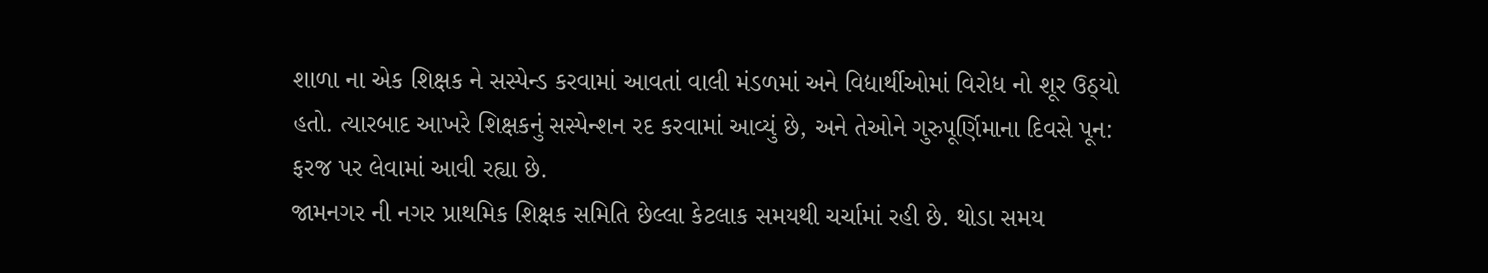શાળા ના એક શિક્ષક ને સસ્પેન્ડ કરવામાં આવતાં વાલી મંડળમાં અને વિદ્યાર્થીઓમાં વિરોધ નો શૂર ઉઠ્યો હતો. ત્યારબાદ આખરે શિક્ષકનું સસ્પેન્શન રદ કરવામાં આવ્યું છે, અને તેઓને ગુરુપૂર્ણિમાના દિવસે પૂન: ફરજ પર લેવામાં આવી રહ્યા છે.
જામનગર ની નગર પ્રાથમિક શિક્ષક સમિતિ છેલ્લા કેટલાક સમયથી ચર્ચામાં રહી છે. થોડા સમય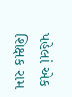પહેલાં એક શિક્ષક રામ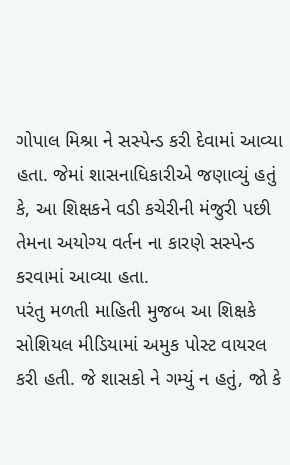ગોપાલ મિશ્રા ને સસ્પેન્ડ કરી દેવામાં આવ્યા હતા. જેમાં શાસનાધિકારીએ જણાવ્યું હતું કે, આ શિક્ષકને વડી કચેરીની મંજુરી પછી તેમના અયોગ્ય વર્તન ના કારણે સસ્પેન્ડ કરવામાં આવ્યા હતા.
પરંતુ મળતી માહિતી મુજબ આ શિક્ષકે સોશિયલ મીડિયામાં અમુક પોસ્ટ વાયરલ કરી હતી. જે શાસકો ને ગમ્યું ન હતું, જો કે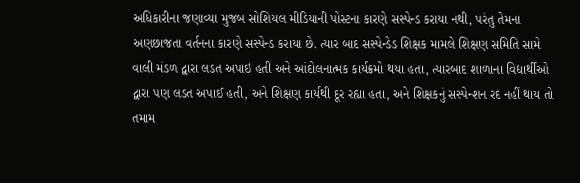અધિકારીના જણાવ્યા મુજબ સોશિયલ મીડિયાની પોસ્ટના કારણે સસ્પેન્ડ કરાયા નથી, પરંતુ તેમના અણછાજતા વર્તનના કારણે સસ્પેન્ડ કરાયા છે. ત્યાર બાદ સસ્પેન્ડેડ શિક્ષક મામલે શિક્ષણ સમિતિ સામે વાલી મંડળ દ્વારા લડત અપાઇ હતી અને આંદોલનાત્મક કાર્યક્રમો થયા હતા, ત્યારબાદ શાળાના વિદ્યાર્થીઓ દ્વારા પણ લડત અપાઈ હતી, અને શિક્ષણ કાર્યથી દૂર રહ્યા હતા, અને શિક્ષકનું સસ્પેન્શન રદ નહીં થાય તો તમામ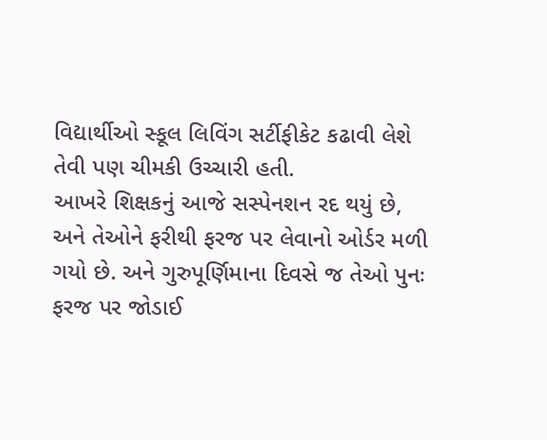વિદ્યાર્થીઓ સ્કૂલ લિવિંગ સર્ટીફીકેટ કઢાવી લેશે તેવી પણ ચીમકી ઉચ્ચારી હતી.
આખરે શિક્ષકનું આજે સસ્પેનશન રદ થયું છે, અને તેઓને ફરીથી ફરજ પર લેવાનો ઓર્ડર મળી ગયો છે. અને ગુરુપૂર્ણિમાના દિવસે જ તેઓ પુનઃ ફરજ પર જોડાઈ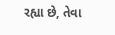રહ્યા છે, તેવા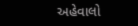અહેવાલો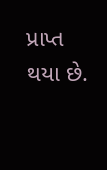પ્રાપ્ત થયા છે.